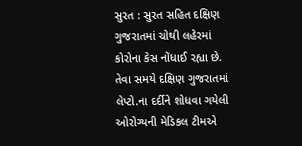સુરત : સુરત સહિત દક્ષિણ ગુજરાતમાં ચોથી લહેરમાં કોરોના કેસ નોંધાઈ રહ્યા છે. તેવા સમયે દક્ષિણ ગુજરાતમાં લેપ્ટો.ના દર્દીને શોધવા ગયેલી ઓરોગ્યની મેડિકલ ટીમએ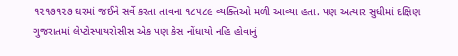૧૨૧૭૧૨૭ ઘરમાં જઈને સર્વે કરતા તાવના ૧૮૫૮૯ વ્યક્તિઓ મળી આવ્યા હતા. પણ અત્યાર સુધીમાં દક્ષિણ ગુજરાતમાં લેપ્ટોસ્પાયરોસીસ એક પણ કેસ નોંધાયો નહિ હોવાનું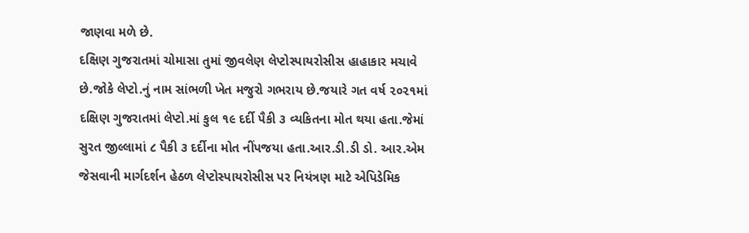જાણવા મળે છે.
દક્ષિણ ગુજરાતમાં ચોમાસા તુમાં જીવલેણ લેપ્ટોસ્પાયરોસીસ હાહાકાર મચાવે છે.જોકે લેપ્ટો.નું નામ સાંભળી ખેત મજુરો ગભરાય છે.જયારે ગત વર્ષ ૨૦૨૧માં દક્ષિણ ગુજરાતમાં લેપ્ટો.માં કુલ ૧૯ દર્દી પૈકી ૩ વ્યકિતના મોત થયા હતા.જેમાં સુરત જીલ્લામાં ૮ પૈકી ૩ દર્દીના મોત નીંપજયા હતા.આર.ડી.ડી ડો. આર.એમ જેસવાની માર્ગદર્શન હેઠળ લેપ્ટોસ્પાયરોસીસ પર નિયંત્રણ માટે એપિડેમિક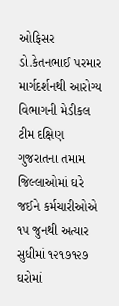ઓફિસર ડો.કેતનભાઈ પરમાર માર્ગદર્શનથી આરોગ્ય વિભાગની મેડીકલ ટીમ દક્ષિણ ગુજરાતના તમામ જિલ્લાઓમાં ઘરે જઈને કર્મચારીઓએ ૧૫ જુનથી અત્યાર સુધીમાં ૧૨૧૭૧૨૭ ઘરોમાં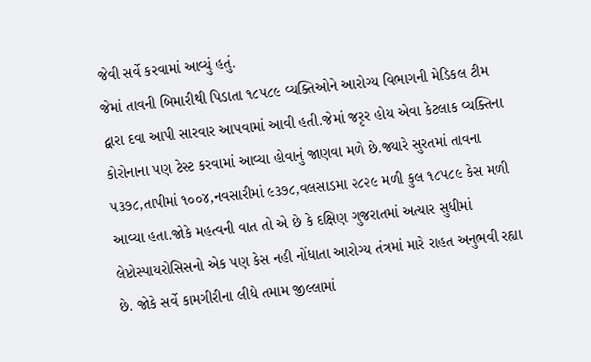જેવી સર્વે કરવામાં આવ્યું હતું.
જેમાં તાવની બિમારીથી પિડાતા ૧૮૫૮૯ વ્યક્તિઓને આરોગ્ય વિભાગની મેડિકલ ટીમ દ્વારા દવા આપી સારવાર આપવામાં આવી હતી.જેમાં જરૃર હોય એવા કેટલાક વ્યક્તિના કોરોનાના પણ ટેસ્ટ કરવામાં આવ્યા હોવાનું જાણવા મળે છે.જ્યારે સુરતમાં તાવના ૫૩૭૮,તાપીમાં ૧૦૦૪,નવસારીમાં ૯૩૭૮,વલસાડમા ૨૮૨૯ મળી કુલ ૧૮૫૮૯ કેસ મળી આવ્યા હતા.જોકે મહત્વની વાત તો એ છે કે દક્ષિણ ગુજરાતમાં અત્યાર સુધીમાં લેપ્ટોસ્પાયરોસિસનો એક પણ કેસ નહી નોંધાતા આરોગ્ય તંત્રમાં મારે રાહત અનુભવી રહ્યા છે. જોકે સર્વે કામગીરીના લીધે તમામ જીલ્લામાં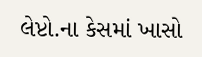લેપ્ટો.ના કેસમાં ખાસો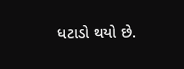ધટાડો થયો છે.